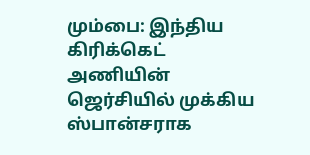மும்பை: இந்திய கிரிக்கெட் அணியின் ஜெர்சியில் முக்கிய ஸ்பான்சராக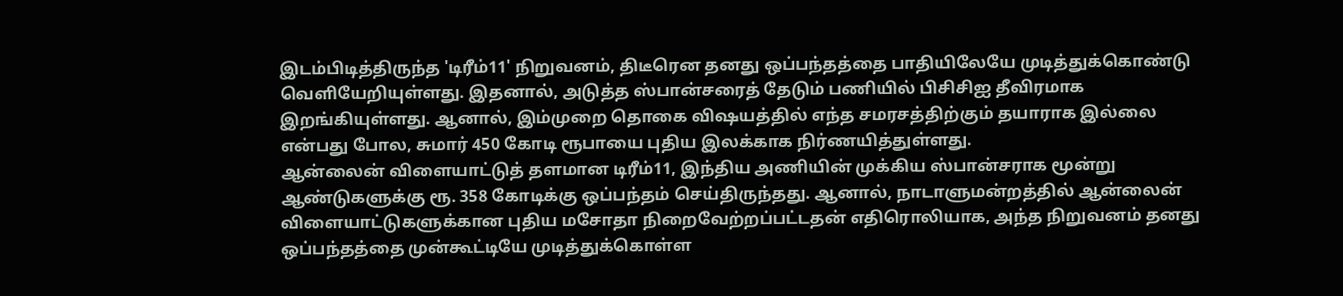இடம்பிடித்திருந்த 'டிரீம்11' நிறுவனம், திடீரென தனது ஒப்பந்தத்தை பாதியிலேயே முடித்துக்கொண்டு வெளியேறியுள்ளது. இதனால், அடுத்த ஸ்பான்சரைத் தேடும் பணியில் பிசிசிஐ தீவிரமாக இறங்கியுள்ளது. ஆனால், இம்முறை தொகை விஷயத்தில் எந்த சமரசத்திற்கும் தயாராக இல்லை என்பது போல, சுமார் 450 கோடி ரூபாயை புதிய இலக்காக நிர்ணயித்துள்ளது.
ஆன்லைன் விளையாட்டுத் தளமான டிரீம்11, இந்திய அணியின் முக்கிய ஸ்பான்சராக மூன்று ஆண்டுகளுக்கு ரூ. 358 கோடிக்கு ஒப்பந்தம் செய்திருந்தது. ஆனால், நாடாளுமன்றத்தில் ஆன்லைன் விளையாட்டுகளுக்கான புதிய மசோதா நிறைவேற்றப்பட்டதன் எதிரொலியாக, அந்த நிறுவனம் தனது ஒப்பந்தத்தை முன்கூட்டியே முடித்துக்கொள்ள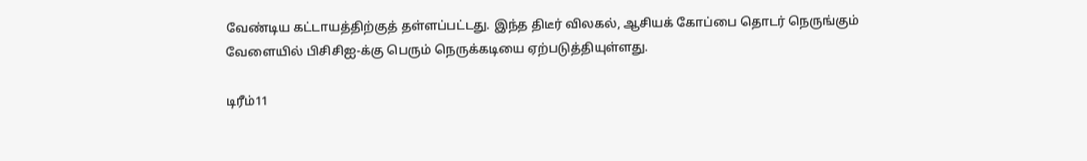வேண்டிய கட்டாயத்திற்குத் தள்ளப்பட்டது. இந்த திடீர் விலகல், ஆசியக் கோப்பை தொடர் நெருங்கும் வேளையில் பிசிசிஐ-க்கு பெரும் நெருக்கடியை ஏற்படுத்தியுள்ளது.

டிரீம்11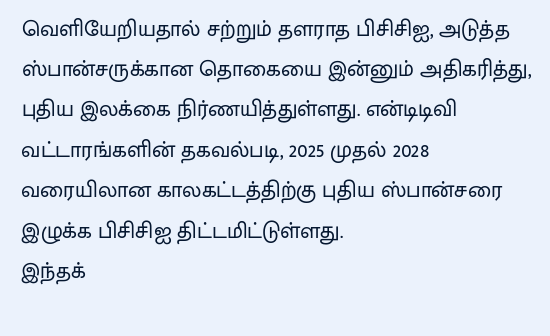வெளியேறியதால் சற்றும் தளராத பிசிசிஐ, அடுத்த ஸ்பான்சருக்கான தொகையை இன்னும் அதிகரித்து, புதிய இலக்கை நிர்ணயித்துள்ளது. என்டிடிவி வட்டாரங்களின் தகவல்படி, 2025 முதல் 2028 வரையிலான காலகட்டத்திற்கு புதிய ஸ்பான்சரை இழுக்க பிசிசிஐ திட்டமிட்டுள்ளது.
இந்தக்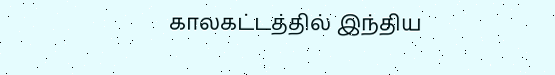காலகட்டத்தில் இந்திய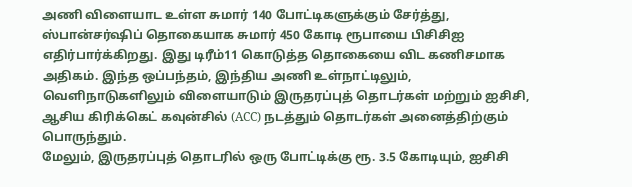அணி விளையாட உள்ள சுமார் 140 போட்டிகளுக்கும் சேர்த்து, ஸ்பான்சர்ஷிப் தொகையாக சுமார் 450 கோடி ரூபாயை பிசிசிஐ எதிர்பார்க்கிறது. இது டிரீம்11 கொடுத்த தொகையை விட கணிசமாக அதிகம். இந்த ஒப்பந்தம், இந்திய அணி உள்நாட்டிலும், வெளிநாடுகளிலும் விளையாடும் இருதரப்புத் தொடர்கள் மற்றும் ஐசிசி, ஆசிய கிரிக்கெட் கவுன்சில் (ACC) நடத்தும் தொடர்கள் அனைத்திற்கும் பொருந்தும்.
மேலும், இருதரப்புத் தொடரில் ஒரு போட்டிக்கு ரூ. 3.5 கோடியும், ஐசிசி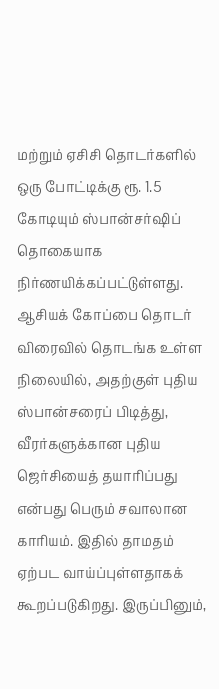மற்றும் ஏசிசி தொடர்களில் ஒரு போட்டிக்கு ரூ. 1.5 கோடியும் ஸ்பான்சர்ஷிப் தொகையாக நிர்ணயிக்கப்பட்டுள்ளது.
ஆசியக் கோப்பை தொடர் விரைவில் தொடங்க உள்ள நிலையில், அதற்குள் புதிய ஸ்பான்சரைப் பிடித்து, வீரர்களுக்கான புதிய ஜெர்சியைத் தயாரிப்பது என்பது பெரும் சவாலான காரியம். இதில் தாமதம் ஏற்பட வாய்ப்புள்ளதாகக் கூறப்படுகிறது. இருப்பினும்,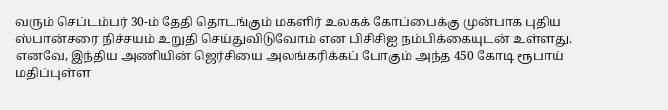வரும் செப்டம்பர் 30-ம் தேதி தொடங்கும் மகளிர் உலகக் கோப்பைக்கு முன்பாக புதிய ஸ்பான்சரை நிச்சயம் உறுதி செய்துவிடுவோம் என பிசிசிஐ நம்பிக்கையுடன் உள்ளது.
எனவே, இந்திய அணியின் ஜெர்சியை அலங்கரிக்கப் போகும் அந்த 450 கோடி ரூபாய் மதிப்புள்ள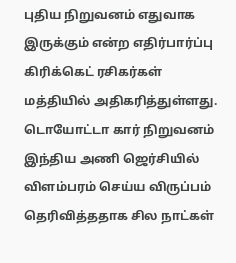புதிய நிறுவனம் எதுவாக இருக்கும் என்ற எதிர்பார்ப்பு கிரிக்கெட் ரசிகர்கள் மத்தியில் அதிகரித்துள்ளது. டொயோட்டா கார் நிறுவனம் இந்திய அணி ஜெர்சியில் விளம்பரம் செய்ய விருப்பம் தெரிவித்ததாக சில நாட்கள்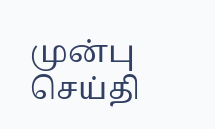முன்பு செய்தி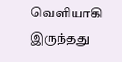வெளியாகி இருந்தது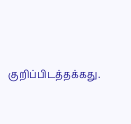குறிப்பிடத்தக்கது.